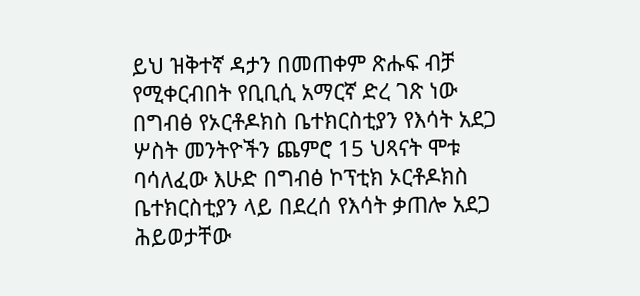ይህ ዝቅተኛ ዳታን በመጠቀም ጽሑፍ ብቻ የሚቀርብበት የቢቢሲ አማርኛ ድረ ገጽ ነው
በግብፅ የኦርቶዶክስ ቤተክርስቲያን የእሳት አደጋ ሦስት መንትዮችን ጨምሮ 15 ህጻናት ሞቱ
ባሳለፈው እሁድ በግብፅ ኮፕቲክ ኦርቶዶክስ ቤተክርስቲያን ላይ በደረሰ የእሳት ቃጠሎ አደጋ ሕይወታቸው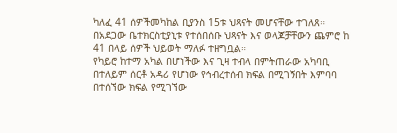ካለፈ 41 ሰዎችመካከል ቢያንስ 15ቱ ህጻናት መሆናቸው ተገለጸ።
በአደጋው ቤተክርስቲያኒቱ የተሰበሰቡ ህጻናት እና ወላጆቻቸውን ጨምሮ ከ 41 በላይ ሰዎች ህይወት ማለፉ ተዘግቧል።
የካይሮ ከተማ አካል በሆነችው እና ጊዛ ተብላ በምትጠራው አካባቢ በተለይም ሰርቶ አዳሪ የሆነው የኅብረተሰብ ክፍል በሚገኝበት እምባባ በተሰኘው ክፍል የሚገኘው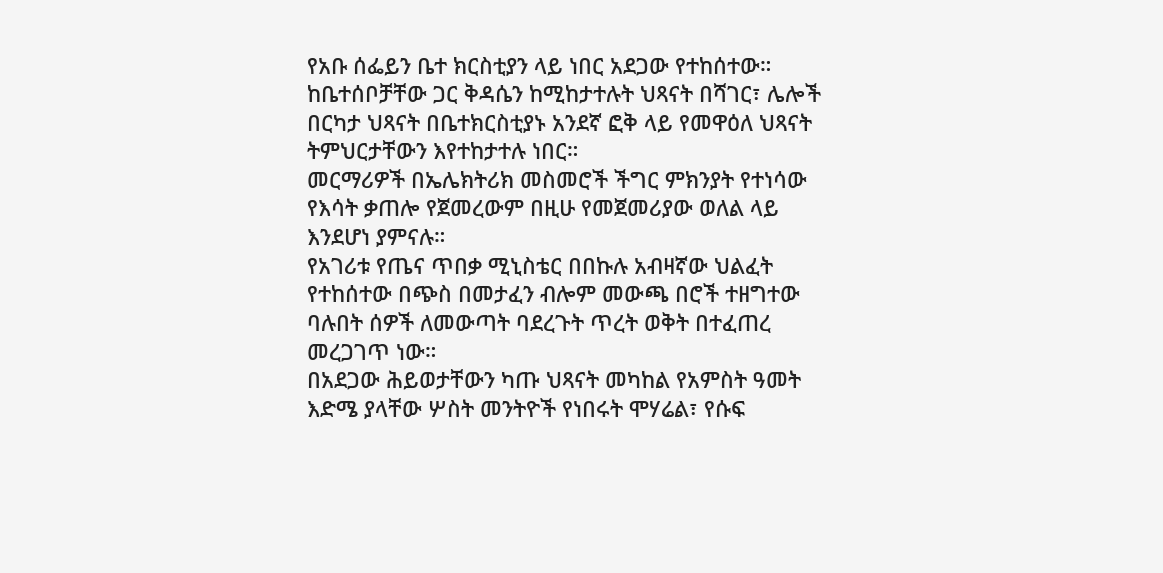የአቡ ሰፌይን ቤተ ክርስቲያን ላይ ነበር አደጋው የተከሰተው።
ከቤተሰቦቻቸው ጋር ቅዳሴን ከሚከታተሉት ህጻናት በሻገር፣ ሌሎች በርካታ ህጻናት በቤተክርስቲያኑ አንደኛ ፎቅ ላይ የመዋዕለ ህጻናት ትምህርታቸውን እየተከታተሉ ነበር።
መርማሪዎች በኤሌክትሪክ መስመሮች ችግር ምክንያት የተነሳው የእሳት ቃጠሎ የጀመረውም በዚሁ የመጀመሪያው ወለል ላይ እንደሆነ ያምናሉ።
የአገሪቱ የጤና ጥበቃ ሚኒስቴር በበኩሉ አብዛኛው ህልፈት የተከሰተው በጭስ በመታፈን ብሎም መውጫ በሮች ተዘግተው ባሉበት ሰዎች ለመውጣት ባደረጉት ጥረት ወቅት በተፈጠረ መረጋገጥ ነው።
በአደጋው ሕይወታቸውን ካጡ ህጻናት መካከል የአምስት ዓመት እድሜ ያላቸው ሦስት መንትዮች የነበሩት ሞሃሬል፣ የሱፍ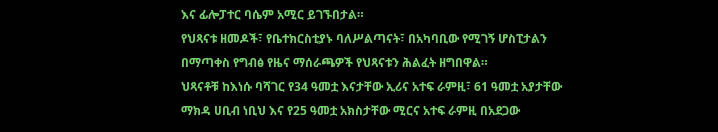እና ፊሎፓተር ባሴም አሚር ይገኙበታል።
የህጻናቱ ዘመዶች፣ የቤተክርስቲያኑ ባለሥልጣናት፣ በአካባቢው የሚገኝ ሆስፒታልን በማጣቀስ የግብፅ የዜና ማሰራጫዎች የህጻናቱን ሕልፈት ዘግበዋል።
ህጻናቶቹ ከእነሱ ባሻገር የ34 ዓመቷ እናታቸው ኢሪና አተፍ ራምዚ፣ 61 ዓመቷ አያታቸው ማክዳ ሀቢብ ነቢህ እና የ25 ዓመቷ አክስታቸው ሚርና አተፍ ራምዚ በአደጋው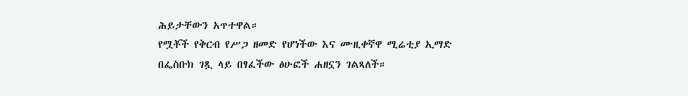ሕይታቸውን አጥተዋል።
የሟቾች የቅርብ የሥጋ ዘመድ የሆነችው እና ሙዚቀኛዋ ሚሬቲያ ኢማድ በፌስቡክ ገጿ ላይ በፃፈችው ፅሁፎች ሐዘኗን ገልጻለች።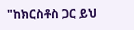"ከክርስቶስ ጋር ይህ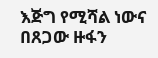እጅግ የሚሻል ነውና በጸጋው ዙፋን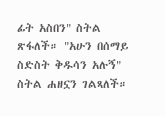ፊት አስበን" ስትል ጽፋለች። "አሁን በሰማይ ስድስት ቅዱሳን አሉኝ" ስትል ሐዘኗን ገልጻለች።